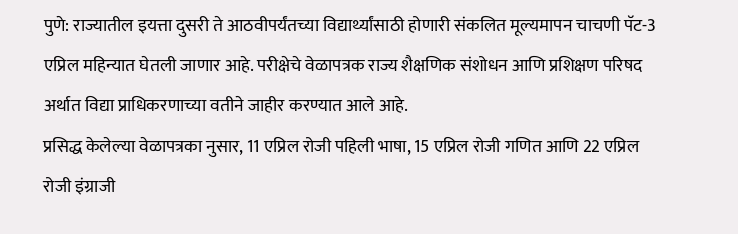पुणे: राज्यातील इयत्ता दुसरी ते आठवीपर्यंतच्या विद्यार्थ्यांसाठी होणारी संकलित मूल्यमापन चाचणी पॅट-3 एप्रिल महिन्यात घेतली जाणार आहे. परीक्षेचे वेळापत्रक राज्य शैक्षणिक संशोधन आणि प्रशिक्षण परिषद अर्थात विद्या प्राधिकरणाच्या वतीने जाहीर करण्यात आले आहे.
प्रसिद्ध केलेल्या वेळापत्रका नुसार, 11 एप्रिल रोजी पहिली भाषा, 15 एप्रिल रोजी गणित आणि 22 एप्रिल रोजी इंग्राजी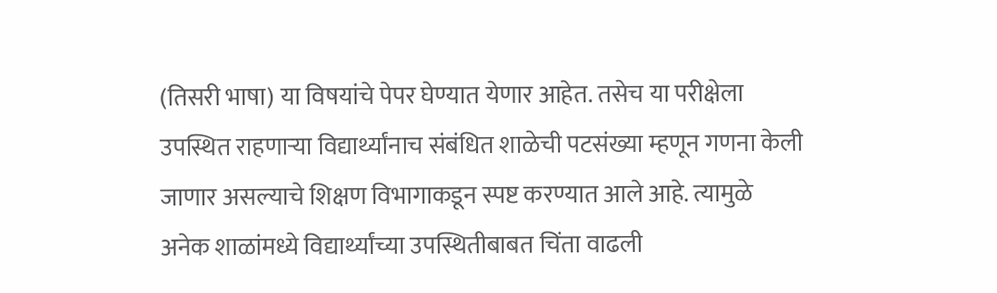(तिसरी भाषा) या विषयांचे पेपर घेण्यात येणार आहेत. तसेच या परीक्षेला उपस्थित राहणाऱ्या विद्यार्थ्यांनाच संबंधित शाळेची पटसंख्या म्हणून गणना केली जाणार असल्याचे शिक्षण विभागाकडून स्पष्ट करण्यात आले आहे. त्यामुळे अनेक शाळांमध्ये विद्यार्थ्यांच्या उपस्थितीबाबत चिंता वाढली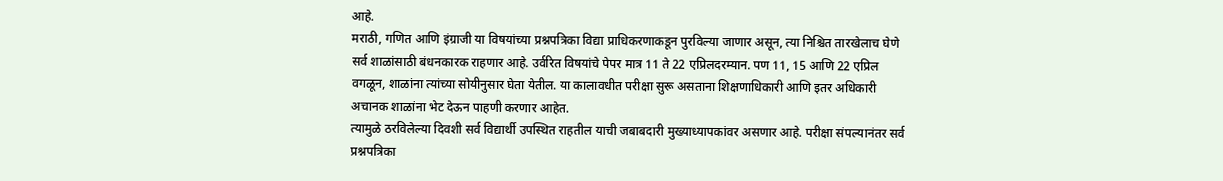आहे.
मराठी, गणित आणि इंग्राजी या विषयांच्या प्रश्नपत्रिका विद्या प्राधिकरणाकडून पुरविल्या जाणार असून, त्या निश्चित तारखेलाच घेणे सर्व शाळांसाठी बंधनकारक राहणार आहे. उर्वरित विषयांचे पेपर मात्र 11 ते 22 एप्रिलदरम्यान. पण 11, 15 आणि 22 एप्रिल वगळून, शाळांना त्यांच्या सोयीनुसार घेता येतील. या कालावधीत परीक्षा सुरू असताना शिक्षणाधिकारी आणि इतर अधिकारी अचानक शाळांना भेट देऊन पाहणी करणार आहेत.
त्यामुळे ठरविलेल्या दिवशी सर्व विद्यार्थी उपस्थित राहतील याची जबाबदारी मुख्याध्यापकांवर असणार आहे. परीक्षा संपल्यानंतर सर्व प्रश्नपत्रिका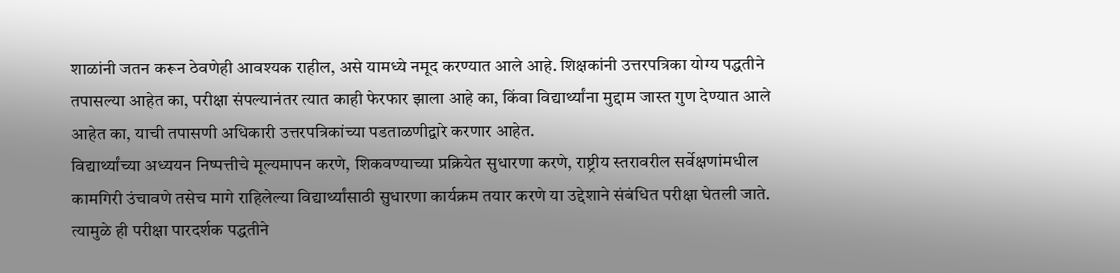शाळांनी जतन करून ठेवणेही आवश्यक राहील, असे यामध्ये नमूद करण्यात आले आहे. शिक्षकांनी उत्तरपत्रिका योग्य पद्धतीने तपासल्या आहेत का, परीक्षा संपल्यानंतर त्यात काही फेरफार झाला आहे का, किंवा विद्यार्थ्यांना मुद्दाम जास्त गुण देण्यात आले आहेत का, याची तपासणी अधिकारी उत्तरपत्रिकांच्या पडताळणीद्वारे करणार आहेत.
विद्यार्थ्यांच्या अध्ययन निष्पत्तीचे मूल्यमापन करणे, शिकवण्याच्या प्रक्रियेत सुधारणा करणे, राष्ट्रीय स्तरावरील सर्वेक्षणांमधील कामगिरी उंचावणे तसेच मागे राहिलेल्या विद्यार्थ्यांसाठी सुधारणा कार्यक्रम तयार करणे या उद्देशाने संबंधित परीक्षा घेतली जाते. त्यामुळे ही परीक्षा पारदर्शक पद्धतीने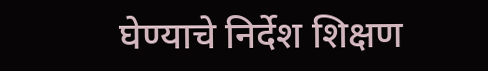घेण्याचे निर्देश शिक्षण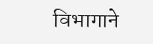विभागाने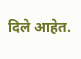दिले आहेत.